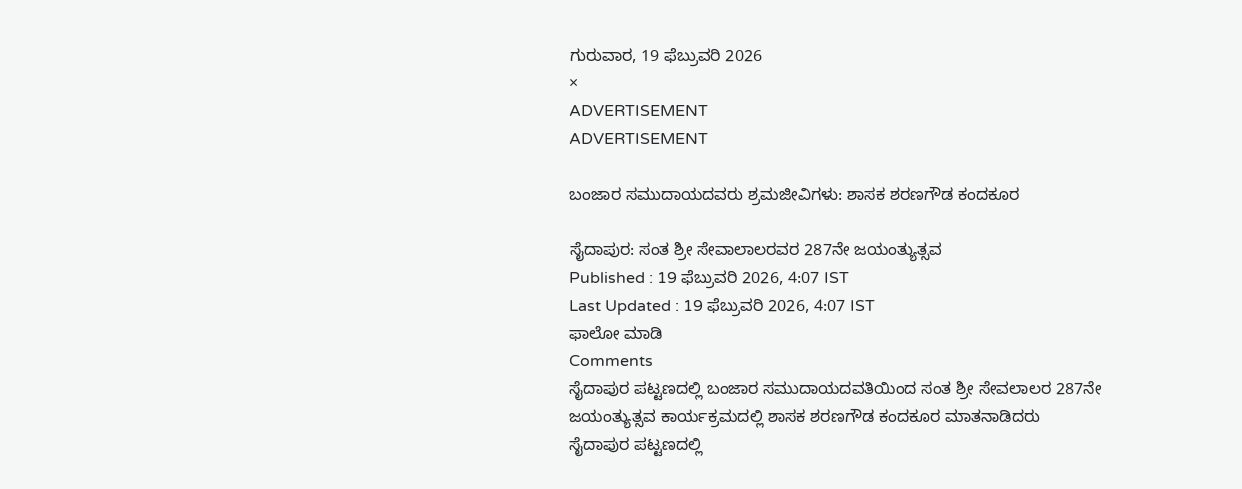ಗುರುವಾರ, 19 ಫೆಬ್ರುವರಿ 2026
×
ADVERTISEMENT
ADVERTISEMENT

ಬಂಜಾರ ಸಮುದಾಯದವರು ಶ್ರಮಜೀವಿಗಳು: ಶಾಸಕ ಶರಣಗೌಡ ಕಂದಕೂರ

ಸೈದಾಪುರ: ಸಂತ ಶ್ರೀ ಸೇವಾಲಾಲರವರ 287ನೇ ಜಯಂತ್ಯುತ್ಸವ
Published : 19 ಫೆಬ್ರುವರಿ 2026, 4:07 IST
Last Updated : 19 ಫೆಬ್ರುವರಿ 2026, 4:07 IST
ಫಾಲೋ ಮಾಡಿ
Comments
ಸೈದಾಪುರ ಪಟ್ಟಣದಲ್ಲಿ ಬಂಜಾರ ಸಮುದಾಯದವತಿಯಿಂದ ಸಂತ ಶ್ರೀ ಸೇವಲಾಲರ 287ನೇ ಜಯಂತ್ಯುತ್ಸವ ಕಾರ್ಯಕ್ರಮದಲ್ಲಿ ಶಾಸಕ ಶರಣಗೌಡ ಕಂದಕೂರ ಮಾತನಾಡಿದರು
ಸೈದಾಪುರ ಪಟ್ಟಣದಲ್ಲಿ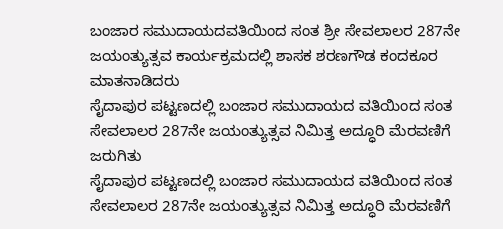ಬಂಜಾರ ಸಮುದಾಯದವತಿಯಿಂದ ಸಂತ ಶ್ರೀ ಸೇವಲಾಲರ 287ನೇ ಜಯಂತ್ಯುತ್ಸವ ಕಾರ್ಯಕ್ರಮದಲ್ಲಿ ಶಾಸಕ ಶರಣಗೌಡ ಕಂದಕೂರ ಮಾತನಾಡಿದರು
ಸೈದಾಪುರ ಪಟ್ಟಣದಲ್ಲಿ ಬಂಜಾರ ಸಮುದಾಯದ ವತಿಯಿಂದ ಸಂತ ಸೇವಲಾಲರ 287ನೇ ಜಯಂತ್ಯುತ್ಸವ ನಿಮಿತ್ತ ಅದ್ಧೂರಿ ಮೆರವಣಿಗೆ ಜರುಗಿತು
ಸೈದಾಪುರ ಪಟ್ಟಣದಲ್ಲಿ ಬಂಜಾರ ಸಮುದಾಯದ ವತಿಯಿಂದ ಸಂತ ಸೇವಲಾಲರ 287ನೇ ಜಯಂತ್ಯುತ್ಸವ ನಿಮಿತ್ತ ಅದ್ಧೂರಿ ಮೆರವಣಿಗೆ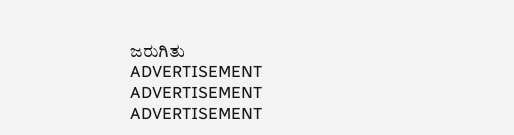ಜರುಗಿತು
ADVERTISEMENT
ADVERTISEMENT
ADVERTISEMENT